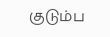குடும்ப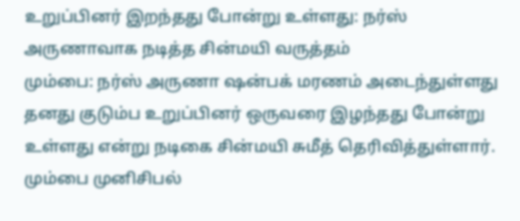உறுப்பினர் இறந்தது போன்று உள்ளது: நர்ஸ் அருணாவாக நடித்த சின்மயி வருத்தம்
மும்பை: நர்ஸ் அருணா ஷன்பக் மரணம் அடைந்துள்ளது தனது குடும்ப உறுப்பினர் ஒருவரை இழந்தது போன்று உள்ளது என்று நடிகை சின்மயி சுமீத் தெரிவித்துள்ளார்.
மும்பை முனிசிபல்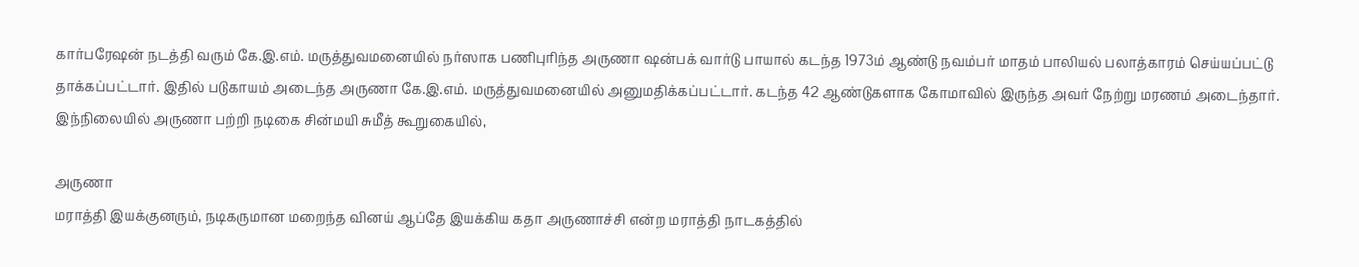கார்பரேஷன் நடத்தி வரும் கே.இ.எம். மருத்துவமனையில் நர்ஸாக பணிபுரிந்த அருணா ஷன்பக் வார்டு பாயால் கடந்த 1973ம் ஆண்டு நவம்பர் மாதம் பாலியல் பலாத்காரம் செய்யப்பட்டு தாக்கப்பட்டார். இதில் படுகாயம் அடைந்த அருணா கே.இ.எம். மருத்துவமனையில் அனுமதிக்கப்பட்டார். கடந்த 42 ஆண்டுகளாக கோமாவில் இருந்த அவர் நேற்று மரணம் அடைந்தார்.
இந்நிலையில் அருணா பற்றி நடிகை சின்மயி சுமீத் கூறுகையில்,

அருணா
மராத்தி இயக்குனரும், நடிகருமான மறைந்த வினய் ஆப்தே இயக்கிய கதா அருணாச்சி என்ற மராத்தி நாடகத்தில்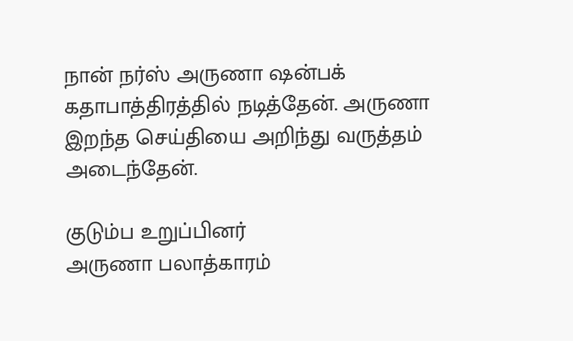நான் நர்ஸ் அருணா ஷன்பக் கதாபாத்திரத்தில் நடித்தேன். அருணா இறந்த செய்தியை அறிந்து வருத்தம் அடைந்தேன்.

குடும்ப உறுப்பினர்
அருணா பலாத்காரம்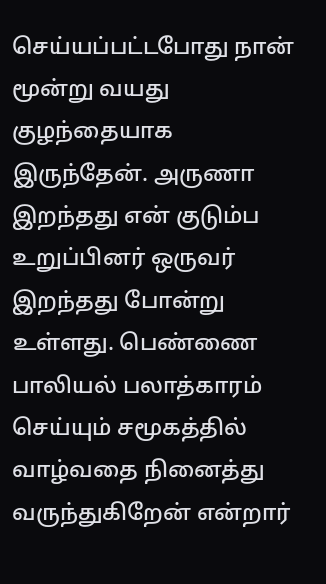செய்யப்பட்டபோது நான் மூன்று வயது குழந்தையாக இருந்தேன். அருணா இறந்தது என் குடும்ப உறுப்பினர் ஒருவர் இறந்தது போன்று உள்ளது. பெண்ணை பாலியல் பலாத்காரம் செய்யும் சமூகத்தில் வாழ்வதை நினைத்து வருந்துகிறேன் என்றார்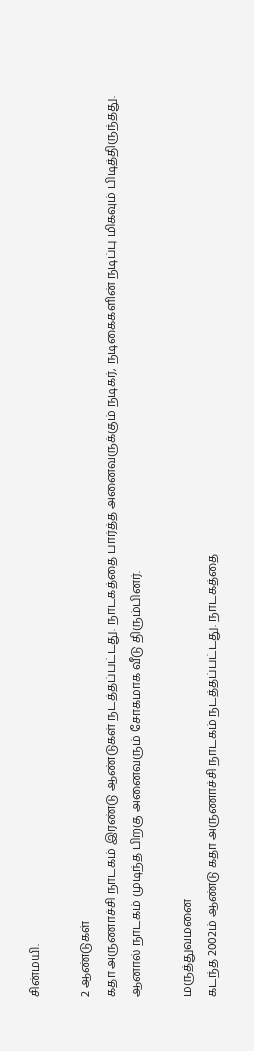சின்மயி.

2 ஆண்டுகள்
கதா அருணாச்சி நாடகம் இரண்டு ஆண்டுகள் நடத்தப்பட்டது. நாடகத்தை பார்த்த அனைவருக்கும் நடிகர், நடிகைகளின் நடிப்பு மிகவும் பிடித்திருந்தது. ஆனால் நாடகம் முடிந்த பிறகு அனைவரும் சோகமாக வீடு திரும்பினர்.

மருத்துவமனை
கடந்த 2002ம் ஆண்டு கதா அருணாச்சி நாடகம் நடத்தப்பட்டது. நாடகத்தை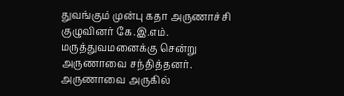துவங்கும் முன்பு கதா அருணாச்சி குழுவினர் கே.இ.எம். மருத்துவமனைக்கு சென்று அருணாவை சந்தித்தனர். அருணாவை அருகில்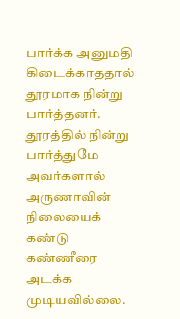பார்க்க அனுமதி கிடைக்காததால் தூரமாக நின்று பார்த்தனர். தூரத்தில் நின்று பார்த்துமே அவர்களால் அருணாவின் நிலையைக் கண்டு கண்ணீரை அடக்க முடியவில்லை.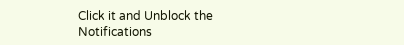Click it and Unblock the Notifications